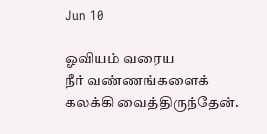Jun 10

ஓவியம் வரைய
நீர் வண்ணங்களைக்
கலக்கி வைத்திருந்தேன்.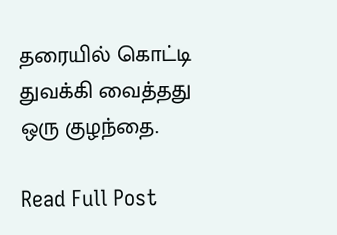தரையில் கொட்டி
துவக்கி வைத்தது
ஒரு குழந்தை.

Read Full Post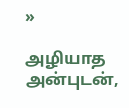»

அழியாத அன்புடன்,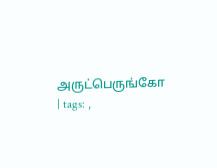அருட்பெருங்கோ | tags: ,